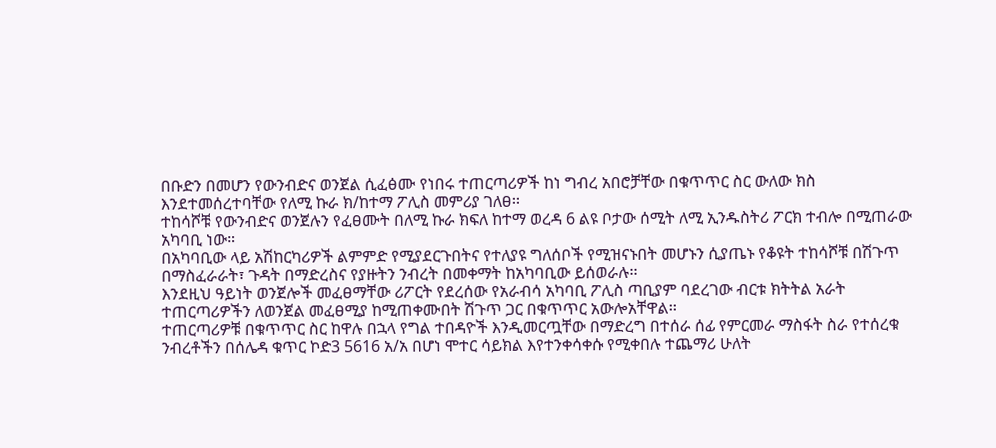በቡድን በመሆን የውንብድና ወንጀል ሲፈፅሙ የነበሩ ተጠርጣሪዎች ከነ ግብረ አበሮቻቸው በቁጥጥር ስር ውለው ክስ እንደተመሰረተባቸው የለሚ ኩራ ክ/ከተማ ፖሊስ መምሪያ ገለፀ፡፡
ተከሳሾቹ የውንብድና ወንጀሉን የፈፀሙት በለሚ ኩራ ክፍለ ከተማ ወረዳ 6 ልዩ ቦታው ሰሚት ለሚ ኢንዱስትሪ ፖርክ ተብሎ በሚጠራው አካባቢ ነው።
በአካባቢው ላይ አሽከርካሪዎች ልምምድ የሚያደርጉበትና የተለያዩ ግለሰቦች የሚዝናኑበት መሆኑን ሲያጤኑ የቆዩት ተከሳሾቹ በሽጉጥ በማስፈራራት፣ ጉዳት በማድረስና የያዙትን ንብረት በመቀማት ከአካባቢው ይሰወራሉ፡፡
እንደዚህ ዓይነት ወንጀሎች መፈፀማቸው ሪፖርት የደረሰው የአራብሳ አካባቢ ፖሊስ ጣቢያም ባደረገው ብርቱ ክትትል አራት ተጠርጣሪዎችን ለወንጀል መፈፀሚያ ከሚጠቀሙበት ሽጉጥ ጋር በቁጥጥር አውሎአቸዋል፡፡
ተጠርጣሪዎቹ በቁጥጥር ስር ከዋሉ በኋላ የግል ተበዳዮች እንዲመርጧቸው በማድረግ በተሰራ ሰፊ የምርመራ ማስፋት ስራ የተሰረቁ ንብረቶችን በሰሌዳ ቁጥር ኮድ3 5616 አ/አ በሆነ ሞተር ሳይክል እየተንቀሳቀሱ የሚቀበሉ ተጨማሪ ሁለት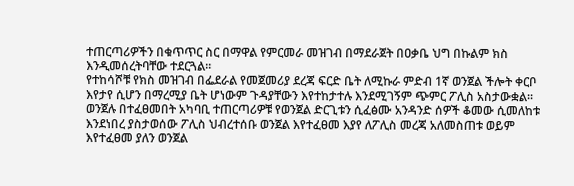ተጠርጣሪዎችን በቁጥጥር ስር በማዋል የምርመራ መዝገብ በማደራጀት በዐቃቤ ህግ በኩልም ክስ እንዲመሰረትባቸው ተደርጓል፡፡
የተከሳሾቹ የክስ መዝገብ በፌደራል የመጀመሪያ ደረጃ ፍርድ ቤት ለሚኩራ ምድብ 1ኛ ወንጀል ችሎት ቀርቦ እየታየ ሲሆን በማረሚያ ቤት ሆነውም ጉዳያቸውን እየተከታተሉ እንደሚገኝም ጭምር ፖሊስ አስታውቋል፡፡
ወንጀሉ በተፈፀመበት አካባቢ ተጠርጣሪዎቹ የወንጀል ድርጊቱን ሲፈፅሙ አንዳንድ ሰዎች ቆመው ሲመለከቱ እንደነበረ ያስታወሰው ፖሊስ ህብረተሰቡ ወንጀል እየተፈፀመ እያየ ለፖሊስ መረጃ አለመስጠቱ ወይም እየተፈፀመ ያለን ወንጀል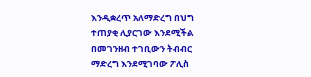እንዲቋረጥ አለማድረግ በህግ ተጠያቂ ሊያርገው እንደሚችል በመገንዘብ ተገቢውን ትብብር ማድረግ እንደሚገባው ፖሊስ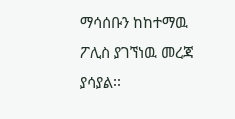ማሳሰቡን ከከተማዉ ፖሊስ ያገኘነዉ መረጃ ያሳያል፡፡